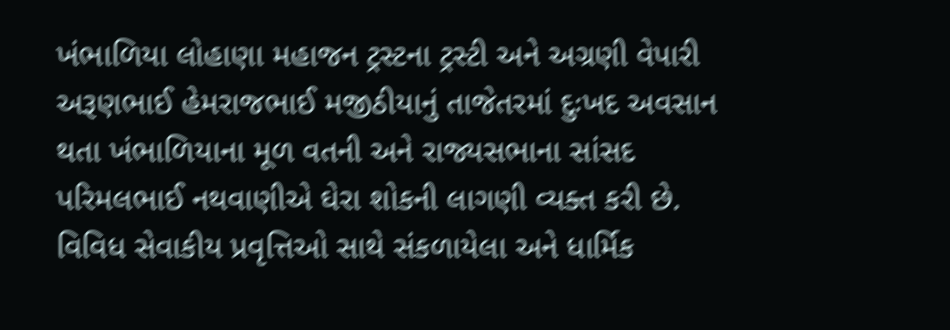ખંભાળિયા લોહાણા મહાજન ટ્રસ્ટના ટ્રસ્ટી અને અગ્રણી વેપારી અરૂણભાઈ હેમરાજભાઈ મજીઠીયાનું તાજેતરમાં દુઃખદ અવસાન થતા ખંભાળિયાના મૂળ વતની અને રાજ્યસભાના સાંસદ પરિમલભાઈ નથવાણીએ ઘેરા શોકની લાગણી વ્યક્ત કરી છે. વિવિધ સેવાકીય પ્રવૃત્તિઓ સાથે સંકળાયેલા અને ધાર્મિક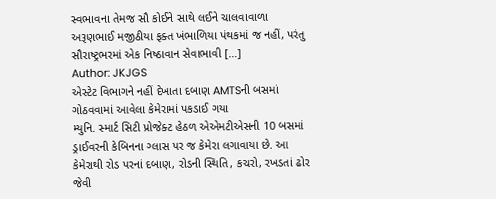સ્વભાવના તેમજ સૌ કોઈને સાથે લઈને ચાલવાવાળા અરૂણભાઈ મજીઠીયા ફક્ત ખંભાળિયા પંથકમાં જ નહીં, પરંતુ સૌરાષ્ટ્રભરમાં એક નિષ્ઠાવાન સેવાભાવી […]
Author: JKJGS
એસ્ટેટ વિભાગને નહીં દેખાતા દબાણ AMTSની બસમાં ગોઠવવામાં આવેલા કેમેરામાં પકડાઈ ગયા
મ્યુનિ. સ્માર્ટ સિટી પ્રોજેક્ટ હેઠળ એએમટીએસની 10 બસમાં ડ્રાઈવરની કેબિનના ગ્લાસ પર જ કેમેરા લગાવાયા છે. આ કેમેરાથી રોડ પરનાં દબાણ, રોડની સ્થિતિ, કચરો, રખડતાં ઢોર જેવી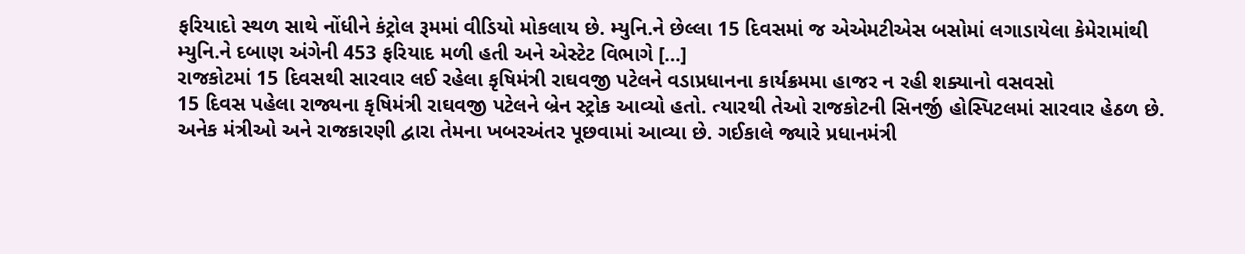ફરિયાદો સ્થળ સાથે નોંધીને કંટ્રોલ રૂમમાં વીડિયો મોકલાય છે. મ્યુનિ.ને છેલ્લા 15 દિવસમાં જ એએમટીએસ બસોમાં લગાડાયેલા કેમેરામાંથી મ્યુનિ.ને દબાણ અંગેની 453 ફરિયાદ મળી હતી અને એસ્ટેટ વિભાગે […]
રાજકોટમાં 15 દિવસથી સારવાર લઈ રહેલા કૃષિમંત્રી રાઘવજી પટેલને વડાપ્રધાનના કાર્યક્રમમા હાજર ન રહી શક્યાનો વસવસો
15 દિવસ પહેલા રાજ્યના કૃષિમંત્રી રાઘવજી પટેલને બ્રેન સ્ટ્રોક આવ્યો હતો. ત્યારથી તેઓ રાજકોટની સિનર્જી હોસ્પિટલમાં સારવાર હેઠળ છે. અનેક મંત્રીઓ અને રાજકારણી દ્વારા તેમના ખબરઅંતર પૂછવામાં આવ્યા છે. ગઈકાલે જ્યારે પ્રધાનમંત્રી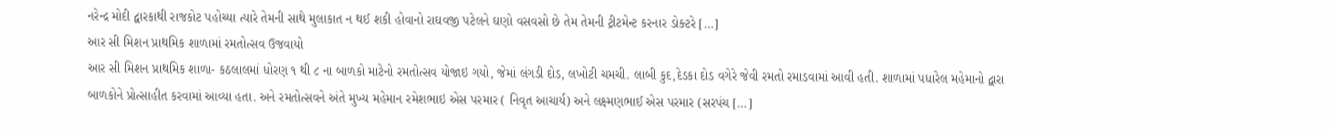નરેન્દ્ર મોદી દ્વારકાથી રાજકોટ પહોચ્યા ત્યારે તેમની સાથે મુલાકાત ન થઈ શકી હોવાનો રાઘવજી પટેલને ઘણો વસવસો છે તેમ તેમની ટ્રીટમેન્ટ કરનાર ડોક્ટરે […]
આર સી મિશન પ્રાથમિક શાળામાં રમતોત્સવ ઉજવાયો
આર સી મિશન પ્રાથમિક શાળા- કઠલાલમાં ધોરણ ૧ થી ૮ ના બાળકો માટેનો રમતોત્સવ યોજાઇ ગયો, જેમાં લંગડી દોડ, લખોટી ચમચી. લાબી કુદ,દેડકા દોડ વગેરે જેવી રમતો રમાડવામાં આવી હતી. શાળામાં પધારેલ મહેમાનો દ્વારા બાળકોને પ્રોત્સાહીત કરવામાં આવ્યા હતા. અને રમતોત્સવને અંતે મુખ્ય મહેમાન રમેશભાઇ એસ પરમાર ( નિવૃત આચાર્ય) અને લક્ષ્મણભાઈ એસ પરમાર (સરપંચ […]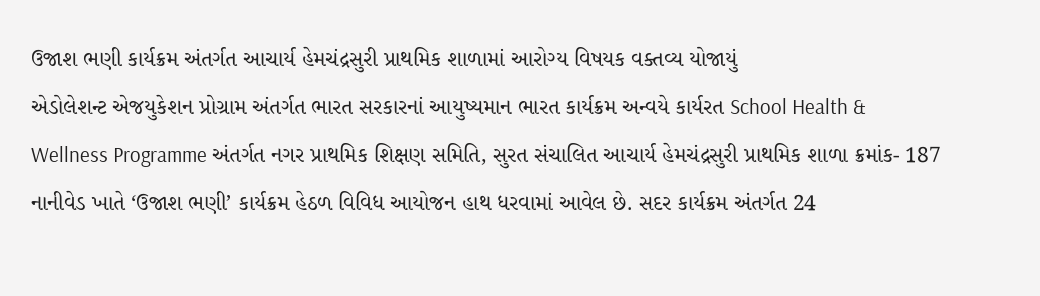ઉજાશ ભણી કાર્યક્રમ અંતર્ગત આચાર્ય હેમચંદ્રસુરી પ્રાથમિક શાળામાં આરોગ્ય વિષયક વક્તવ્ય યોજાયું
એડોલેશન્ટ એજયુકેશન પ્રોગ્રામ અંતર્ગત ભારત સરકારનાં આયુષ્યમાન ભારત કાર્યક્રમ અન્વયે કાર્યરત School Health & Wellness Programme અંતર્ગત નગર પ્રાથમિક શિક્ષણ સમિતિ, સુરત સંચાલિત આચાર્ય હેમચંદ્રસુરી પ્રાથમિક શાળા ક્રમાંક- 187 નાનીવેડ ખાતે ‘ઉજાશ ભણી’ કાર્યક્રમ હેઠળ વિવિધ આયોજન હાથ ધરવામાં આવેલ છે. સદર કાર્યક્રમ અંતર્ગત 24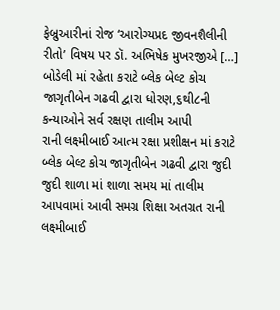ફેબ્રુઆરીનાં રોજ ‘આરોગ્યપ્રદ જીવનશૈલીની રીતો’ વિષય પર ડૉ. અભિષેક મુખરજીએ […]
બોડેલી માં રહેતા કરાટે બ્લેક બેલ્ટ કોચ જાગૃતીબેન ગઢવી દ્વારા ધોરણ,૬થી૮ની કન્યાઓને સર્વ રક્ષણ તાલીમ આપી
રાની લક્ષ્મીબાઈ આત્મ રક્ષા પ્રશીક્ષન માં કરાટે બ્લેક બેલ્ટ કોચ જાગૃતીબેન ગઢવી દ્વારા જુદી જુદી શાળા માં શાળા સમય માં તાલીમ આપવામાં આવી સમગ્ર શિક્ષા અતગ્રત રાની લક્ષ્મીબાઈ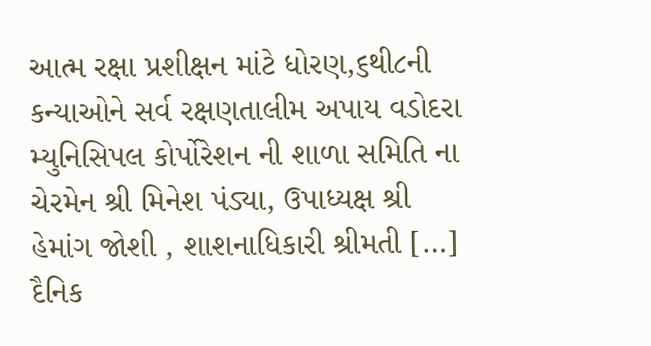આત્મ રક્ષા પ્રશીક્ષન માંટે ધોરણ,૬થી૮ની કન્યાઓને સર્વ રક્ષણતાલીમ અપાય વડોદરા મ્યુનિસિપલ કોર્પોરેશન ની શાળા સમિતિ ના ચેરમેન શ્રી મિનેશ પંડ્યા, ઉપાધ્યક્ષ શ્રી હેમાંગ જોશી , શાશનાધિકારી શ્રીમતી […]
દૈનિક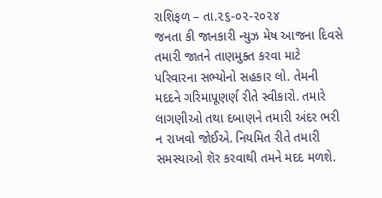રાશિફળ – તા.૨૬-૦૨-૨૦૨૪
જનતા કી જાનકારી ન્યુઝ મેષ આજના દિવસે તમારી જાતને તાણમુક્ત કરવા માટે પરિવારના સભ્યોનો સહકાર લો. તેમની મદદને ગરિમાપૂણર્ણ રીતે સ્વીકારો. તમારે લાગણીઓ તથા દબાણને તમારી અંદર ભરી ન રાખવો જોઈએ. નિયમિત રીતે તમારી સમસ્યાઓ શૅર કરવાથી તમને મદદ મળશે.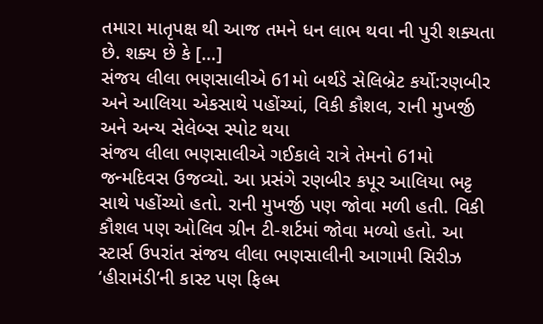તમારા માતૃપક્ષ થી આજ તમને ધન લાભ થવા ની પુરી શક્યતા છે. શક્ય છે કે […]
સંજય લીલા ભણસાલીએ 61મો બર્થડે સેલિબ્રેટ કર્યો:રણબીર અને આલિયા એકસાથે પહોંચ્યાં, વિકી કૌશલ, રાની મુખર્જી અને અન્ય સેલેબ્સ સ્પોટ થયા
સંજય લીલા ભણસાલીએ ગઈકાલે રાત્રે તેમનો 61મો જન્મદિવસ ઉજવ્યો. આ પ્રસંગે રણબીર કપૂર આલિયા ભટ્ટ સાથે પહોંચ્યો હતો. રાની મુખર્જી પણ જોવા મળી હતી. વિકી કૌશલ પણ ઓલિવ ગ્રીન ટી-શર્ટમાં જોવા મળ્યો હતો. આ સ્ટાર્સ ઉપરાંત સંજય લીલા ભણસાલીની આગામી સિરીઝ ‘હીરામંડી’ની કાસ્ટ પણ ફિલ્મ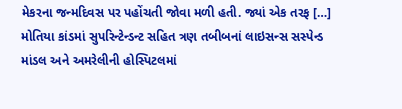મેકરના જન્મદિવસ પર પહોંચતી જોવા મળી હતી. જ્યાં એક તરફ […]
મોતિયા કાંડમાં સુપરિન્ટેન્ડન્ટ સહિત ત્રણ તબીબનાં લાઇસન્સ સસ્પેન્ડ
માંડલ અને અમરેલીની હોસ્પિટલમાં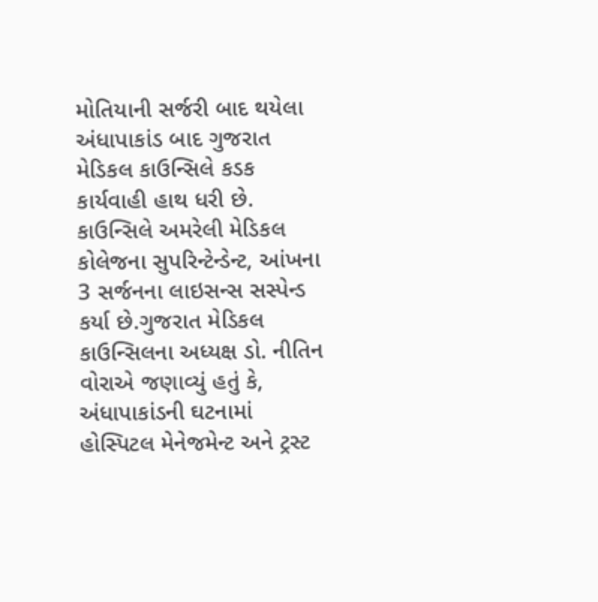મોતિયાની સર્જરી બાદ થયેલા અંધાપાકાંડ બાદ ગુજરાત મેડિકલ કાઉન્સિલે કડક કાર્યવાહી હાથ ધરી છે. કાઉન્સિલે અમરેલી મેડિકલ કોલેજના સુપરિન્ટેન્ડેન્ટ, આંખના 3 સર્જનના લાઇસન્સ સસ્પેન્ડ કર્યા છે.ગુજરાત મેડિકલ કાઉન્સિલના અધ્યક્ષ ડો. નીતિન વોરાએ જણાવ્યું હતું કે, અંધાપાકાંડની ઘટનામાં હોસ્પિટલ મેનેજમેન્ટ અને ટ્રસ્ટ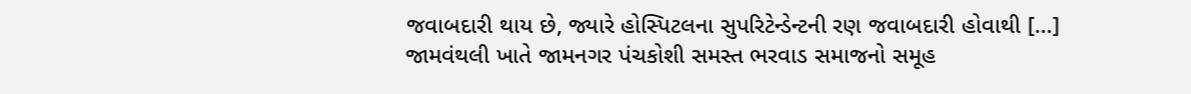જવાબદારી થાય છે, જ્યારે હોસ્પિટલના સુપરિટેન્ડેન્ટની રણ જવાબદારી હોવાથી […]
જામવંથલી ખાતે જામનગર પંચકોશી સમસ્ત ભરવાડ સમાજનો સમૂહ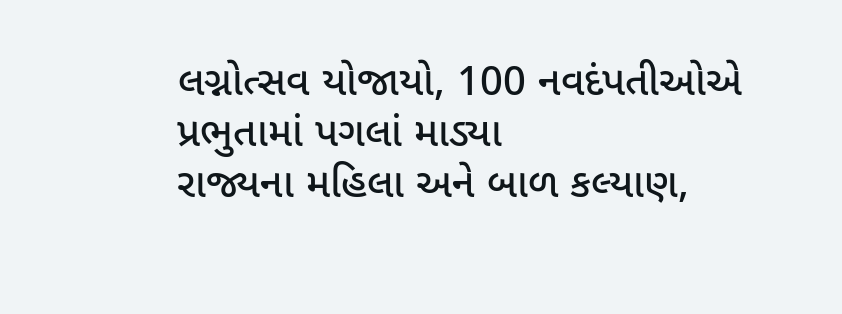લગ્નોત્સવ યોજાયો, 100 નવદંપતીઓએ પ્રભુતામાં પગલાં માડ્યા
રાજ્યના મહિલા અને બાળ કલ્યાણ,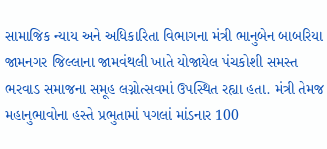સામાજિક ન્યાય અને અધિકારિતા વિભાગના મંત્રી ભાનુબેન બાબરિયા જામનગર જિલ્લાના જામવંથલી ખાતે યોજાયેલ પંચકોશી સમસ્ત ભરવાડ સમાજના સમૂહ લગ્નોત્સવમાં ઉપસ્થિત રહ્યા હતા. મંત્રી તેમજ મહાનુભાવોના હસ્તે પ્રભુતામાં પગલાં માંડનાર 100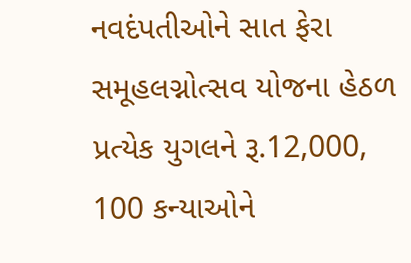નવદંપતીઓને સાત ફેરા સમૂહલગ્નોત્સવ યોજના હેઠળ પ્રત્યેક યુગલને રૂ.12,000, 100 કન્યાઓને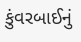કુંવરબાઈનું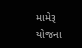મામેરૂ યોજના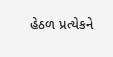હેઠળ પ્રત્યેકને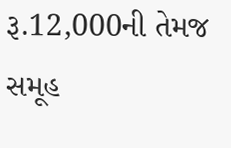રૂ.12,000ની તેમજ સમૂહ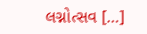લગ્નોત્સવ […]